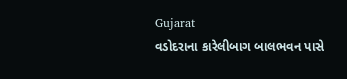Gujarat
વડોદરાના કારેલીબાગ બાલભવન પાસે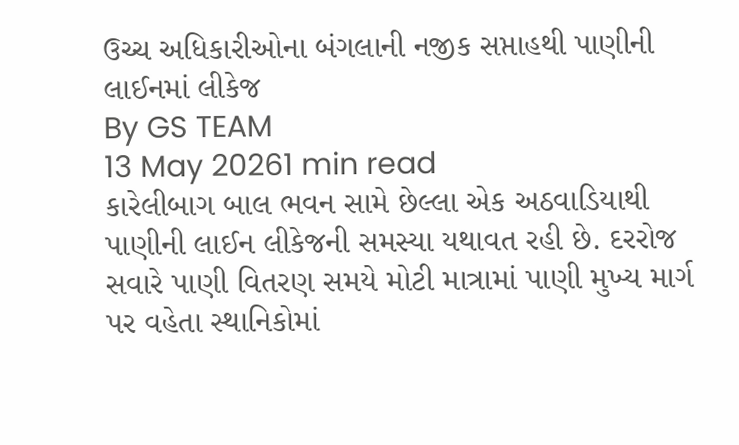ઉચ્ચ અધિકારીઓના બંગલાની નજીક સપ્તાહથી પાણીની લાઈનમાં લીકેજ
By GS TEAM
13 May 20261 min read
કારેલીબાગ બાલ ભવન સામે છેલ્લા એક અઠવાડિયાથી પાણીની લાઈન લીકેજની સમસ્યા યથાવત રહી છે. દરરોજ સવારે પાણી વિતરણ સમયે મોટી માત્રામાં પાણી મુખ્ય માર્ગ પર વહેતા સ્થાનિકોમાં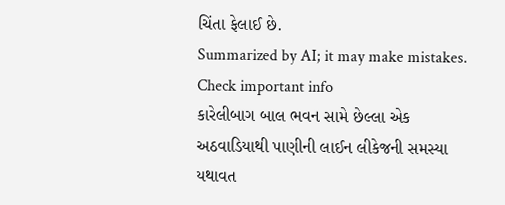ચિંતા ફેલાઈ છે.
Summarized by AI; it may make mistakes. Check important info
કારેલીબાગ બાલ ભવન સામે છેલ્લા એક અઠવાડિયાથી પાણીની લાઈન લીકેજની સમસ્યા યથાવત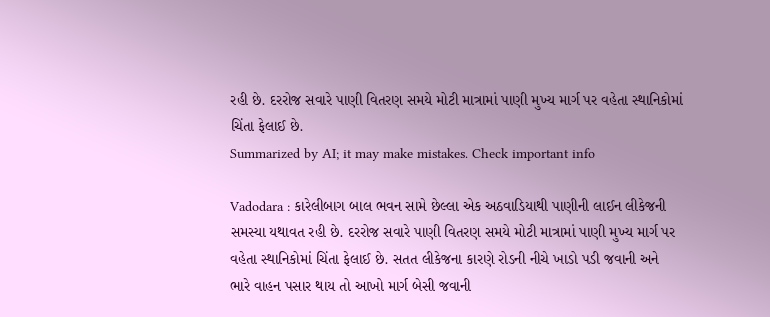રહી છે. દરરોજ સવારે પાણી વિતરણ સમયે મોટી માત્રામાં પાણી મુખ્ય માર્ગ પર વહેતા સ્થાનિકોમાં ચિંતા ફેલાઈ છે.
Summarized by AI; it may make mistakes. Check important info

Vadodara : કારેલીબાગ બાલ ભવન સામે છેલ્લા એક અઠવાડિયાથી પાણીની લાઈન લીકેજની સમસ્યા યથાવત રહી છે. દરરોજ સવારે પાણી વિતરણ સમયે મોટી માત્રામાં પાણી મુખ્ય માર્ગ પર વહેતા સ્થાનિકોમાં ચિંતા ફેલાઈ છે. સતત લીકેજના કારણે રોડની નીચે ખાડો પડી જવાની અને ભારે વાહન પસાર થાય તો આખો માર્ગ બેસી જવાની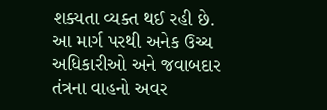શક્યતા વ્યક્ત થઈ રહી છે.
આ માર્ગ પરથી અનેક ઉચ્ચ અધિકારીઓ અને જવાબદાર તંત્રના વાહનો અવર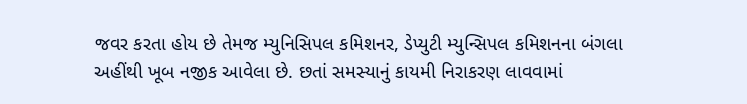જવર કરતા હોય છે તેમજ મ્યુનિસિપલ કમિશનર, ડેપ્યુટી મ્યુન્સિપલ કમિશનના બંગલા અહીંથી ખૂબ નજીક આવેલા છે. છતાં સમસ્યાનું કાયમી નિરાકરણ લાવવામાં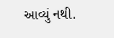આવ્યું નથી.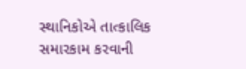સ્થાનિકોએ તાત્કાલિક સમારકામ કરવાની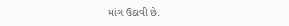માંગ ઉઠાવી છે.